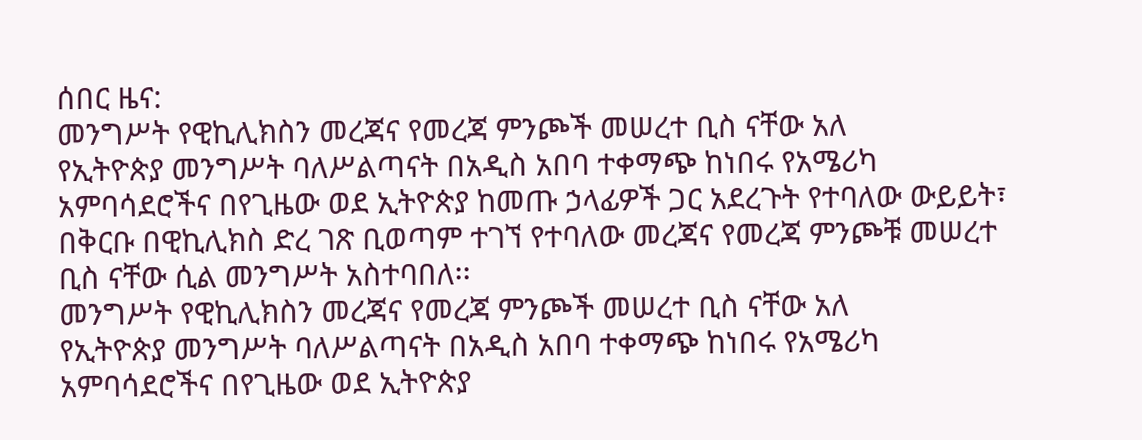ሰበር ዜና:
መንግሥት የዊኪሊክስን መረጃና የመረጃ ምንጮች መሠረተ ቢስ ናቸው አለ
የኢትዮጵያ መንግሥት ባለሥልጣናት በአዲስ አበባ ተቀማጭ ከነበሩ የአሜሪካ አምባሳደሮችና በየጊዜው ወደ ኢትዮጵያ ከመጡ ኃላፊዎች ጋር አደረጉት የተባለው ውይይት፣ በቅርቡ በዊኪሊክስ ድረ ገጽ ቢወጣም ተገኘ የተባለው መረጃና የመረጃ ምንጮቹ መሠረተ ቢስ ናቸው ሲል መንግሥት አስተባበለ፡፡
መንግሥት የዊኪሊክስን መረጃና የመረጃ ምንጮች መሠረተ ቢስ ናቸው አለ
የኢትዮጵያ መንግሥት ባለሥልጣናት በአዲስ አበባ ተቀማጭ ከነበሩ የአሜሪካ አምባሳደሮችና በየጊዜው ወደ ኢትዮጵያ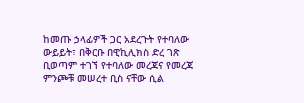ከመጡ ኃላፊዎች ጋር አደረጉት የተባለው ውይይት፣ በቅርቡ በዊኪሊክስ ድረ ገጽ ቢወጣም ተገኘ የተባለው መረጃና የመረጃ ምንጮቹ መሠረተ ቢስ ናቸው ሲል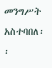መንግሥት አስተባበለ፡፡